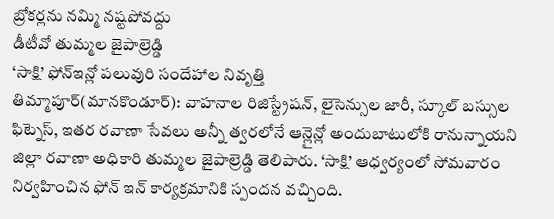బ్రోకర్లను నమ్మి నష్టపోవద్దు
డీటీవో తుమ్మల జైపాల్రెడ్డి
‘సాక్షి’ ఫోన్ఇన్లో పలువురి సందేహాల నివృత్తి
తిమ్మాపూర్(మానకొండూర్): వాహనాల రిజిస్ట్రేషన్, లైసెన్సుల జారీ, స్కూల్ బస్సుల ఫిట్నెస్, ఇతర రవాణా సేవలు అన్నీ త్వరలోనే ఆన్లైన్లో అందుబాటులోకి రానున్నాయని జిల్లా రవాణా అధికారి తుమ్మల జైపాల్రెడ్డి తెలిపారు. ‘సాక్షి’ ఆధ్వర్యంలో సోమవారం నిర్వహించిన ఫోన్ ఇన్ కార్యక్రమానికి స్పందన వచ్చింది.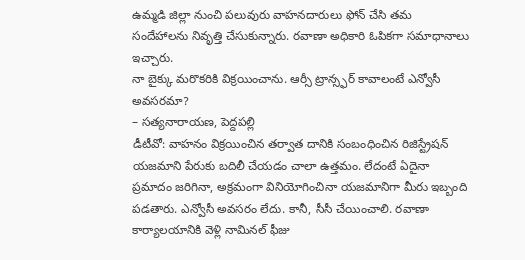ఉమ్మడి జిల్లా నుంచి పలువురు వాహనదారులు ఫోన్ చేసి తమ సందేహాలను నివృత్తి చేసుకున్నారు. రవాణా అధికారి ఓపికగా సమాధానాలు ఇచ్చారు.
నా బైక్కు మరొకరికి విక్రయించాను. ఆర్సీ ట్రాన్స్ఫర్ కావాలంటే ఎన్వోసీ అవసరమా?
– సత్యనారాయణ, పెద్దపల్లి
డీటీవో: వాహనం విక్రయించిన తర్వాత దానికి సంబంధించిన రిజిస్ట్రేషన్ యజమాని పేరుకు బదిలీ చేయడం చాలా ఉత్తమం. లేదంటే ఏదైనా ప్రమాదం జరిగినా, అక్రమంగా వినియోగించినా యజమానిగా మీరు ఇబ్బంది పడతారు. ఎన్వోసీ అవసరం లేదు. కానీ, సీసీ చేయించాలి. రవాణా కార్యాలయానికి వెళ్లి నామినల్ ఫీజు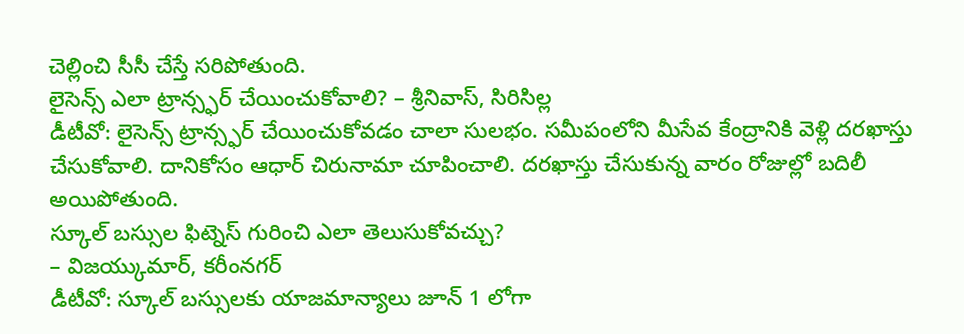చెల్లించి సీసీ చేస్తే సరిపోతుంది.
లైసెన్స్ ఎలా ట్రాన్స్ఫర్ చేయించుకోవాలి? – శ్రీనివాస్, సిరిసిల్ల
డీటీవో: లైసెన్స్ ట్రాన్స్ఫర్ చేయించుకోవడం చాలా సులభం. సమీపంలోని మీసేవ కేంద్రానికి వెళ్లి దరఖాస్తు చేసుకోవాలి. దానికోసం ఆధార్ చిరునామా చూపించాలి. దరఖాస్తు చేసుకున్న వారం రోజుల్లో బదిలీ అయిపోతుంది.
స్కూల్ బస్సుల ఫిట్నెస్ గురించి ఎలా తెలుసుకోవచ్చు?
– విజయ్కుమార్, కరీంనగర్
డీటీవో: స్కూల్ బస్సులకు యాజమాన్యాలు జూన్ 1 లోగా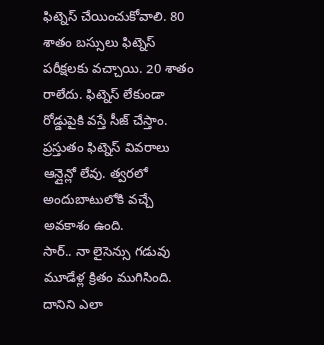ఫిట్నెస్ చేయించుకోవాలి. 80 శాతం బస్సులు ఫిట్నెస్ పరీక్షలకు వచ్చాయి. 20 శాతం రాలేదు. ఫిట్నెస్ లేకుండా రోడ్డుపైకి వస్తే సీజ్ చేస్తాం. ప్రస్తుతం ఫిట్నెస్ వివరాలు ఆన్లైన్లో లేవు. త్వరలో అందుబాటులోకి వచ్చే అవకాశం ఉంది.
సార్.. నా లైసెన్సు గడువు మూడేళ్ల క్రితం ముగిసింది. దానిని ఎలా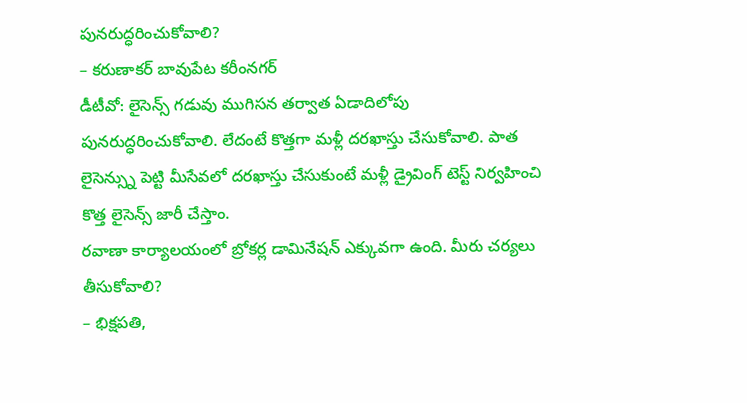పునరుద్ధరించుకోవాలి?
– కరుణాకర్ బావుపేట కరీంనగర్
డీటీవో: లైసెన్స్ గడువు ముగిసన తర్వాత ఏడాదిలోపు పునరుద్ధరించుకోవాలి. లేదంటే కొత్తగా మళ్లీ దరఖాస్తు చేసుకోవాలి. పాత లైసెన్స్ను పెట్టి మీసేవలో దరఖాస్తు చేసుకుంటే మళ్లీ డ్రైవింగ్ టెస్ట్ నిర్వహించి కొత్త లైసెన్స్ జారీ చేస్తాం.
రవాణా కార్యాలయంలో బ్రోకర్ల డామినేషన్ ఎక్కువగా ఉంది. మీరు చర్యలు తీసుకోవాలి?
– భిక్షపతి,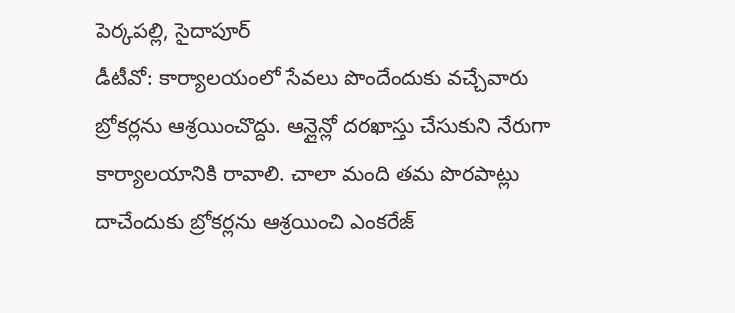పెర్కపల్లి, సైదాపూర్
డీటీవో: కార్యాలయంలో సేవలు పొందేందుకు వచ్చేవారు బ్రోకర్లను ఆశ్రయించొద్దు. ఆన్లైన్లో దరఖాస్తు చేసుకుని నేరుగా కార్యాలయానికి రావాలి. చాలా మంది తమ పొరపాట్లు దాచేందుకు బ్రోకర్లను ఆశ్రయించి ఎంకరేజ్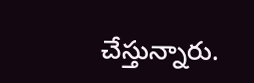చేస్తున్నారు.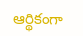ఆర్థికంగా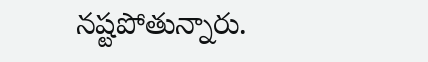నష్టపోతున్నారు.